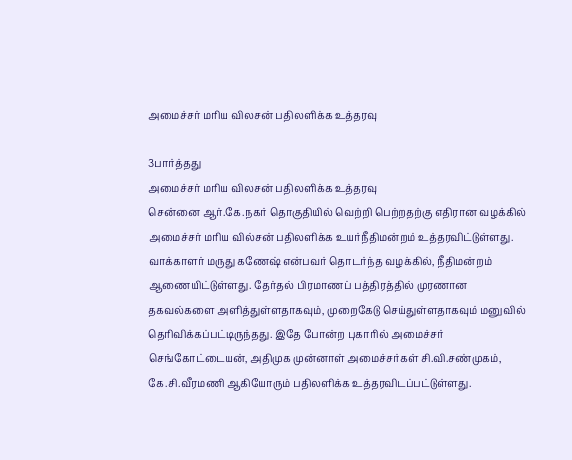அமைச்சர் மரிய விலசன் பதிலளிக்க உத்தரவு

3பார்த்தது
அமைச்சர் மரிய விலசன் பதிலளிக்க உத்தரவு
சென்னை ஆர்.கே.நகர் தொகுதியில் வெற்றி பெற்றதற்கு எதிரான வழக்கில் அமைச்சர் மரிய வில்சன் பதிலளிக்க உயர்நீதிமன்றம் உத்தரவிட்டுள்ளது. வாக்காளர் மருது கணேஷ் என்பவர் தொடர்ந்த வழக்கில், நீதிமன்றம் ஆணையிட்டுள்ளது. தேர்தல் பிரமாணப் பத்திரத்தில் முரணான தகவல்களை அளித்துள்ளதாகவும், முறைகேடு செய்துள்ளதாகவும் மனுவில் தெரிவிக்கப்பட்டிருந்தது. இதே போன்ற புகாரில் அமைச்சர் செங்கோட்டையன், அதிமுக முன்னாள் அமைச்சர்கள் சி.வி.சண்முகம், கே.சி.வீரமணி ஆகியோரும் பதிலளிக்க உத்தரவிடப்பட்டுள்ளது.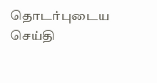தொடர்புடைய செய்தி